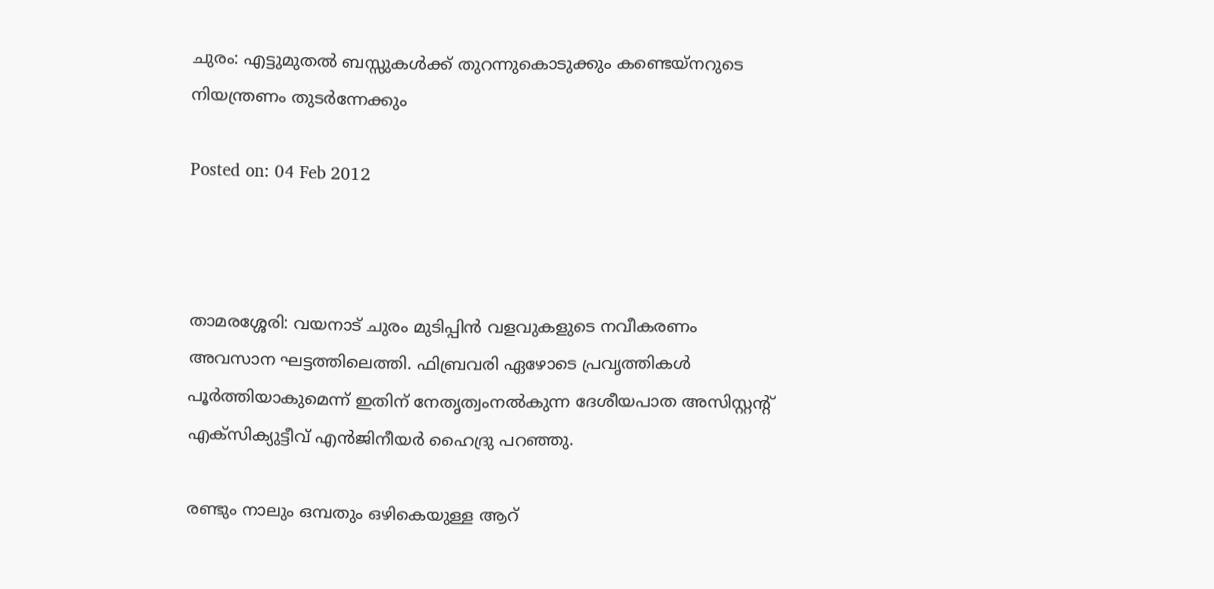ചുരം: എട്ടുമുതല്‍ ബസ്സുകള്‍ക്ക് തുറന്നുകൊടുക്കും കണ്ടെയ്‌നറുടെ നിയന്ത്രണം തുടര്‍ന്നേക്കും

Posted on: 04 Feb 2012



താമരശ്ശേരി: വയനാട് ചുരം മുടിപ്പിന്‍ വളവുകളുടെ നവീകരണം അവസാന ഘട്ടത്തിലെത്തി. ഫിബ്രവരി ഏഴോടെ പ്രവൃത്തികള്‍ പൂര്‍ത്തിയാകുമെന്ന് ഇതിന് നേതൃത്വംനല്‍കുന്ന ദേശീയപാത അസിസ്റ്റന്റ് എക്‌സിക്യുട്ടീവ് എന്‍ജിനീയര്‍ ഹൈദ്രു പറഞ്ഞു.

രണ്ടും നാലും ഒമ്പതും ഒഴികെയുള്ള ആറ്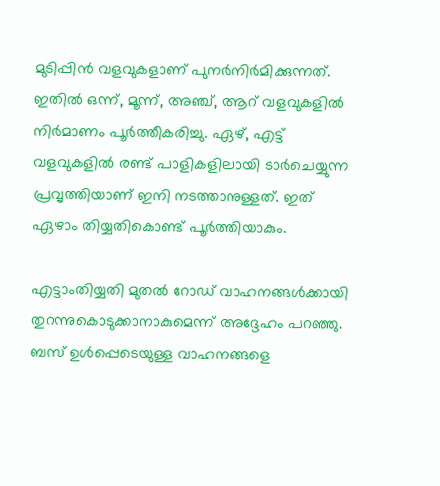മുടിപ്പിന്‍ വളവുകളാണ് പുനര്‍നിര്‍മിക്കുന്നത്. ഇതില്‍ ഒന്ന്, മൂന്ന്, അഞ്ച്, ആറ് വളവുകളില്‍ നിര്‍മാണം പൂര്‍ത്തീകരിച്ചു. ഏഴ്, എട്ട് വളവുകളില്‍ രണ്ട് പാളികളിലായി ടാര്‍ചെയ്യുന്ന പ്രവൃത്തിയാണ് ഇനി നടത്താനുള്ളത്. ഇത് ഏഴാം തിയ്യതികൊണ്ട് പൂര്‍ത്തിയാകും.

എട്ടാംതിയ്യതി മുതല്‍ റോഡ് വാഹനങ്ങള്‍ക്കായി തുറന്നുകൊടുക്കാനാകുമെന്ന് അദ്ദേഹം പറഞ്ഞു. ബസ് ഉള്‍പ്പെടെയുള്ള വാഹനങ്ങളെ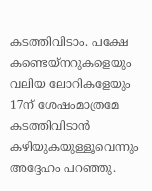കടത്തിവിടാം. പക്ഷേ കണ്ടെയ്‌നറുകളെയും വലിയ ലോറികളേയും 17ന് ശേഷംമാത്രമേ കടത്തിവിടാന്‍ കഴിയുകയുള്ളൂവെന്നും അദ്ദേഹം പറഞ്ഞു.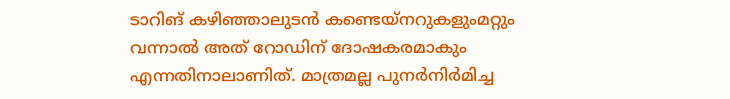ടാറിങ് കഴിഞ്ഞാലുടന്‍ കണ്ടെയ്‌നറുകളുംമറ്റും വന്നാല്‍ അത് റോഡിന് ദോഷകരമാകും എന്നതിനാലാണിത്. മാത്രമല്ല പുനര്‍നിര്‍മിച്ച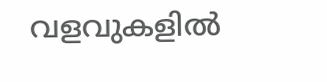വളവുകളില്‍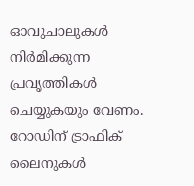ഓവുചാലുകള്‍ നിര്‍മിക്കുന്ന പ്രവൃത്തികള്‍ ചെയ്യുകയും വേണം. റോഡിന് ട്രാഫിക് ലൈനുകള്‍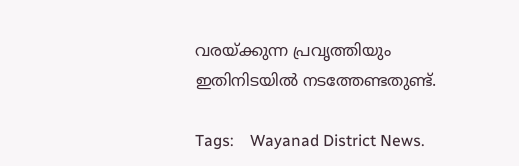വരയ്ക്കുന്ന പ്രവൃത്തിയും ഇതിനിടയില്‍ നടത്തേണ്ടതുണ്ട്.

Tags:    Wayanad District News.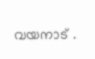വയനാട്‌ .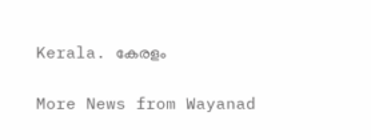Kerala. കേരളം

More News from Wayanad